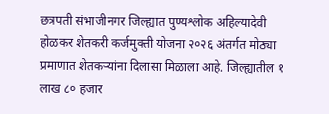छत्रपती संभाजीनगर जिल्ह्यात पुण्यश्लोक अहिल्यादेवी होळकर शेतकरी कर्जमुक्ती योजना २०२६ अंतर्गत मोठ्या प्रमाणात शेतकऱ्यांना दिलासा मिळाला आहे. जिल्ह्यातील १ लाख ८० हजार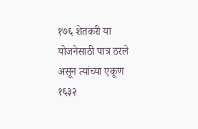१७६ शेतकरी या योजनेसाठी पात्र ठरले असून त्यांच्या एकूण १६३२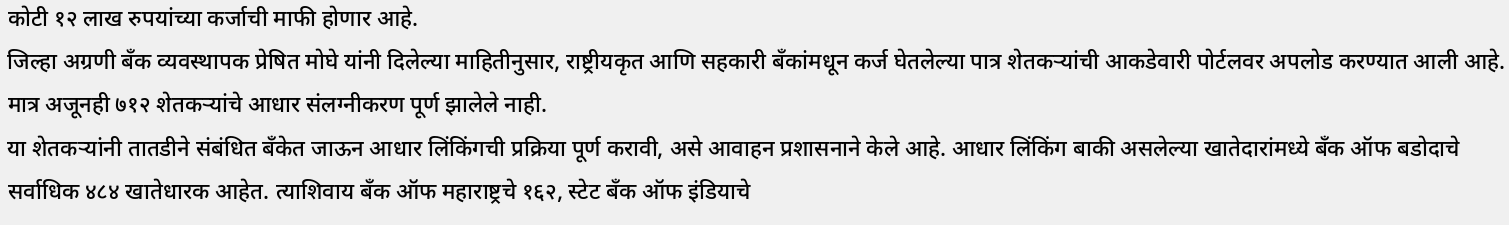कोटी १२ लाख रुपयांच्या कर्जाची माफी होणार आहे.
जिल्हा अग्रणी बँक व्यवस्थापक प्रेषित मोघे यांनी दिलेल्या माहितीनुसार, राष्ट्रीयकृत आणि सहकारी बँकांमधून कर्ज घेतलेल्या पात्र शेतकऱ्यांची आकडेवारी पोर्टलवर अपलोड करण्यात आली आहे. मात्र अजूनही ७१२ शेतकऱ्यांचे आधार संलग्नीकरण पूर्ण झालेले नाही.
या शेतकऱ्यांनी तातडीने संबंधित बँकेत जाऊन आधार लिंकिंगची प्रक्रिया पूर्ण करावी, असे आवाहन प्रशासनाने केले आहे. आधार लिंकिंग बाकी असलेल्या खातेदारांमध्ये बँक ऑफ बडोदाचे सर्वाधिक ४८४ खातेधारक आहेत. त्याशिवाय बँक ऑफ महाराष्ट्रचे १६२, स्टेट बँक ऑफ इंडियाचे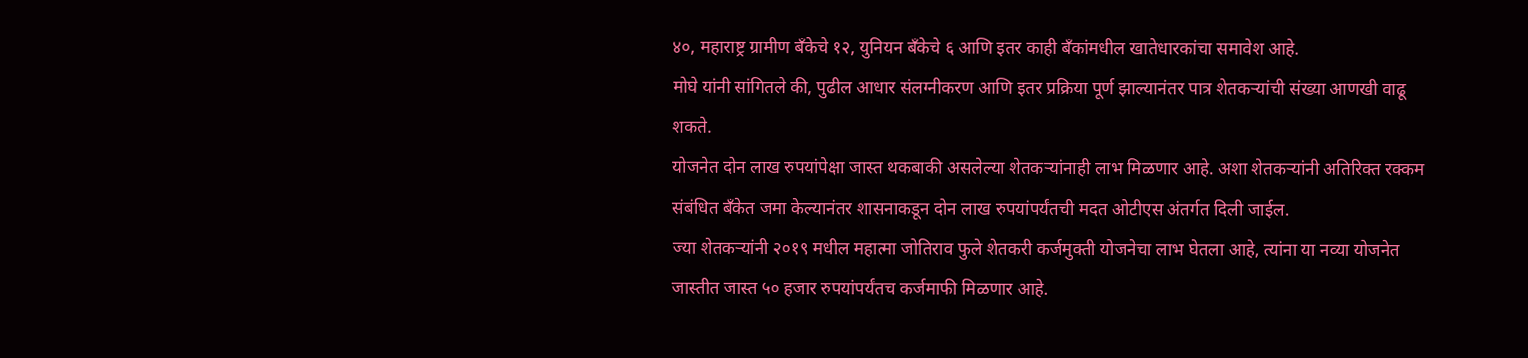४०, महाराष्ट्र ग्रामीण बँकेचे १२, युनियन बँकेचे ६ आणि इतर काही बँकांमधील खातेधारकांचा समावेश आहे.
मोघे यांनी सांगितले की, पुढील आधार संलग्नीकरण आणि इतर प्रक्रिया पूर्ण झाल्यानंतर पात्र शेतकऱ्यांची संख्या आणखी वाढू शकते.
योजनेत दोन लाख रुपयांपेक्षा जास्त थकबाकी असलेल्या शेतकऱ्यांनाही लाभ मिळणार आहे. अशा शेतकऱ्यांनी अतिरिक्त रक्कम संबंधित बँकेत जमा केल्यानंतर शासनाकडून दोन लाख रुपयांपर्यंतची मदत ओटीएस अंतर्गत दिली जाईल.
ज्या शेतकऱ्यांनी २०१९ मधील महात्मा जोतिराव फुले शेतकरी कर्जमुक्ती योजनेचा लाभ घेतला आहे, त्यांना या नव्या योजनेत जास्तीत जास्त ५० हजार रुपयांपर्यंतच कर्जमाफी मिळणार आहे.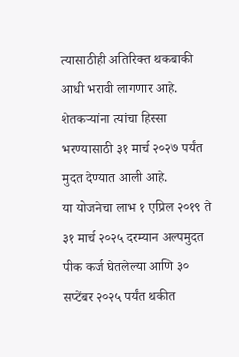त्यासाठीही अतिरिक्त थकबाकी आधी भरावी लागणार आहे.
शेतकऱ्यांना त्यांचा हिस्सा भरण्यासाठी ३१ मार्च २०२७ पर्यंत मुदत देण्यात आली आहे.
या योजनेचा लाभ १ एप्रिल २०१९ ते ३१ मार्च २०२५ दरम्यान अल्पमुदत पीक कर्ज घेतलेल्या आणि ३० सप्टेंबर २०२५ पर्यंत थकीत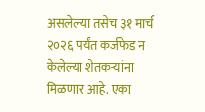असलेल्या तसेच ३१ मार्च २०२६ पर्यंत कर्जफेड न केलेल्या शेतकऱ्यांना मिळणार आहे. एका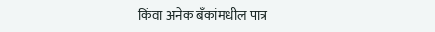किंवा अनेक बँकांमधील पात्र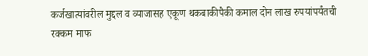कर्जखात्यांवरील मुद्दल व व्याजासह एकूण थकबाकीपैकी कमाल दोन लाख रुपयांपर्यंतची रक्कम माफ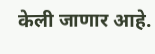केली जाणार आहे.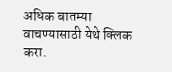अधिक बातम्या वाचण्यासाठी येथे क्लिक करा.